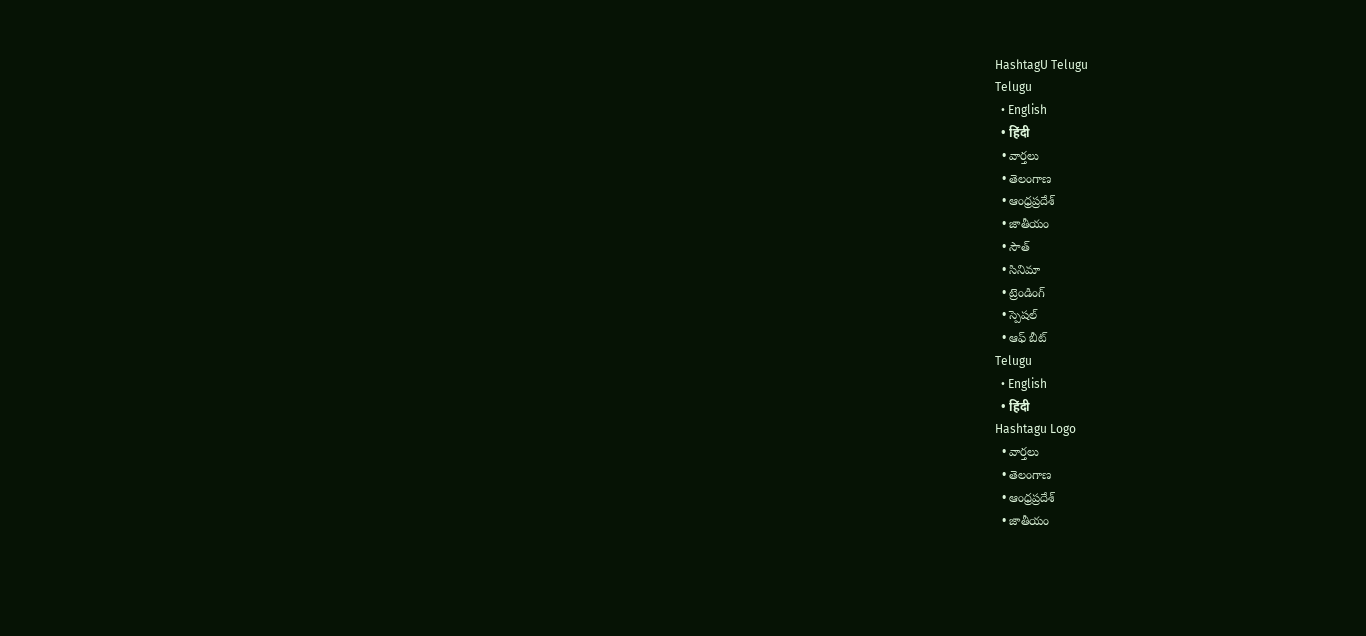HashtagU Telugu
Telugu
  • English
  • हिंदी
  • వార్తలు
  • తెలంగాణ
  • ఆంధ్రప్రదేశ్
  • జాతీయం
  • సౌత్
  • సినిమా
  • ట్రెండింగ్
  • స్పెషల్
  • ఆఫ్ బీట్
Telugu
  • English
  • हिंदी
Hashtagu Logo
  • వార్తలు
  • తెలంగాణ
  • ఆంధ్రప్రదేశ్
  • జాతీయం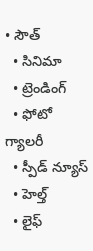• సౌత్
  • సినిమా
  • ట్రెండింగ్
  • ఫోటో గ్యాలరీ
  • స్పీడ్ న్యూస్
  • హెల్త్
  • లైఫ్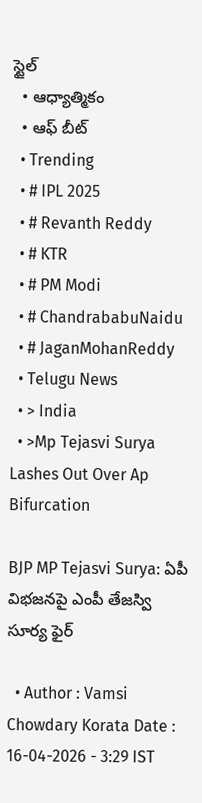స్టైల్
  • ఆధ్యాత్మికం
  • ఆఫ్ బీట్
  • Trending
  • # IPL 2025
  • # Revanth Reddy
  • # KTR
  • # PM Modi
  • # ChandrababuNaidu
  • # JaganMohanReddy
  • Telugu News
  • > India
  • >Mp Tejasvi Surya Lashes Out Over Ap Bifurcation

BJP MP Tejasvi Surya: ఏపీ విభజనపై ఎంపీ తేజస్వి సూర్య ఫైర్

  • Author : Vamsi Chowdary Korata Date : 16-04-2026 - 3:29 IST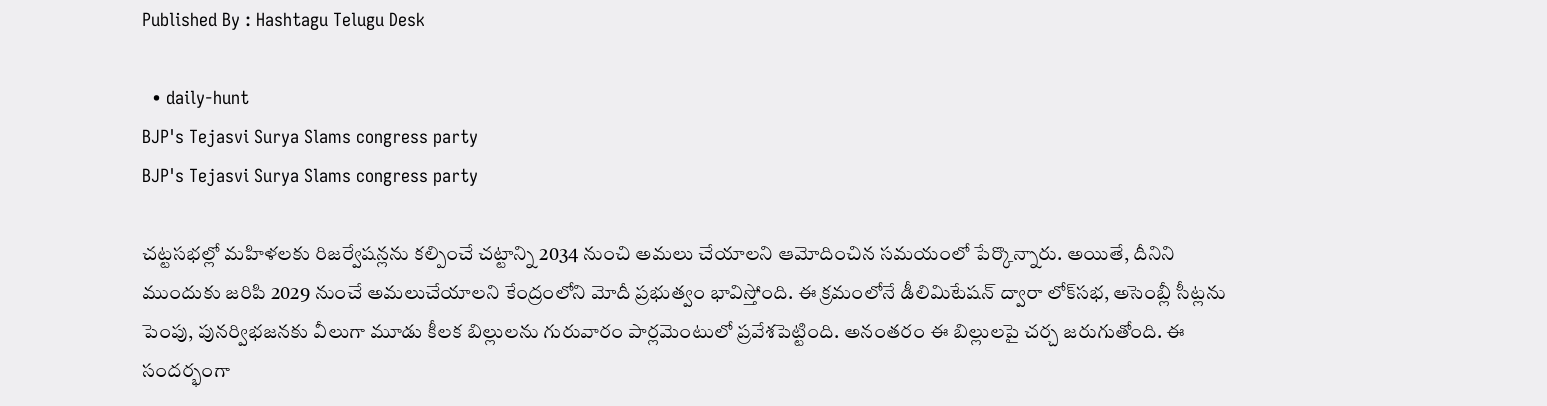Published By : Hashtagu Telugu Desk

  • daily-hunt
BJP's Tejasvi Surya Slams congress party
BJP's Tejasvi Surya Slams congress party

చట్టసభల్లో మహిళలకు రిజర్వేషన్లను కల్పించే చట్టాన్ని 2034 నుంచి అమలు చేయాలని ఆమోదించిన సమయంలో పేర్కొన్నారు. అయితే, దీనిని ముందుకు జరిపి 2029 నుంచే అమలుచేయాలని కేంద్రంలోని మోదీ ప్రభుత్వం భావిస్తోంది. ఈ క్రమంలోనే డీలిమిటేషన్ ద్వారా లోక్‌సభ, అసెంబ్లీ సీట్లను పెంపు, పునర్విభజనకు వీలుగా మూడు కీలక బిల్లులను గురువారం పార్లమెంటులో ప్రవేశపెట్టింది. అనంతరం ఈ బిల్లులపై చర్చ జరుగుతోంది. ఈ సందర్భంగా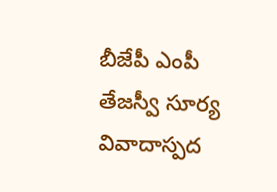బీజేపీ ఎంపీ తేజస్వీ సూర్య వివాదాస్పద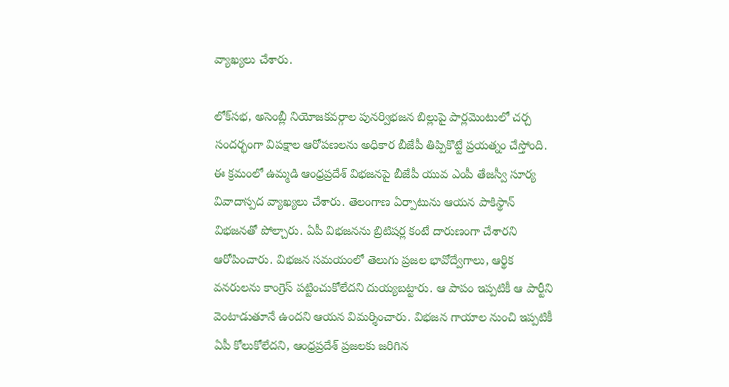వ్యాఖ్యలు చేశారు.

లోక్‌సభ, అసెంబ్లీ నియోజకవర్గాల పునర్విభజన బిల్లుపై పార్లమెంటులో చర్చ సందర్భంగా విపక్షాల ఆరోపణలను అధికార బీజేపీ తిప్పికొట్టే ప్రయత్నం చేస్తోంది. ఈ క్రమంలో ఉమ్మడి ఆంధ్రప్రదేశ్ విభజనపై బీజేపీ యువ ఎంపీ తేజస్వీ సూర్య వివాదాస్పద వ్యాఖ్యలు చేశారు. తెలంగాణ ఏర్పాటును ఆయన పాకిస్థాన్ విభజనతో పోల్చారు. ఏపీ విభజనను బ్రిటిషర్ల కంటే దారుణంగా చేశారని ఆరోపించారు. విభజన సమయంలో తెలుగు ప్రజల భావోద్వేగాలు, ఆర్థిక వనరులను కాంగ్రెస్ పట్టించుకోలేదని దుయ్యబట్టారు. ఆ పాపం ఇప్పటికీ ఆ పార్టీని వెంటాడుతూనే ఉందని ఆయన విమర్శించారు. విభజన గాయాల నుంచి ఇప్పటికీ ఏపీ కోలుకోలేదని, ఆంధ్రప్రదేశ్ ప్రజలకు జరిగిన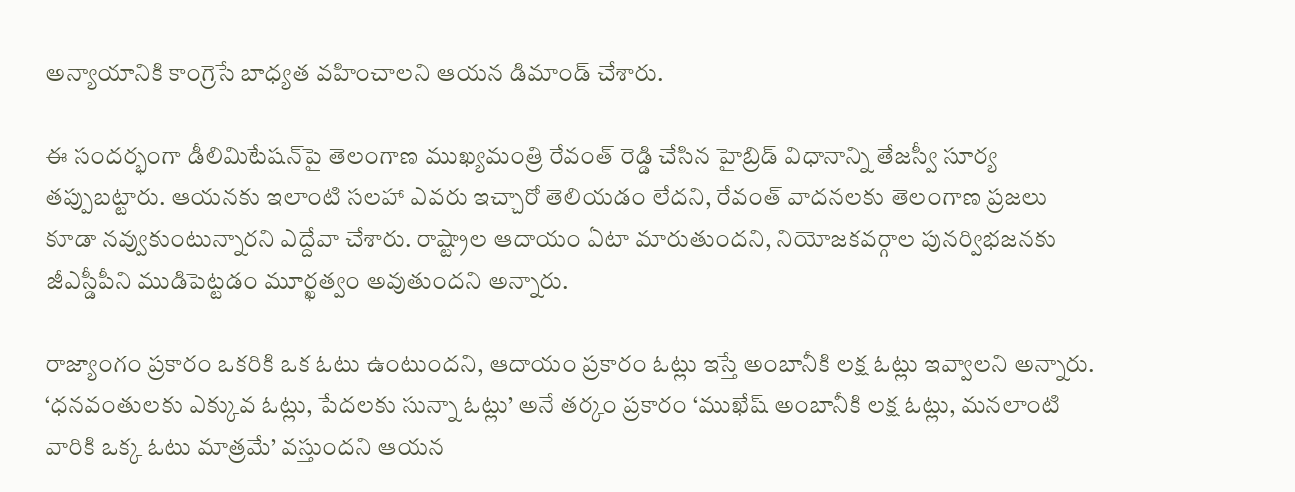అన్యాయానికి కాంగ్రెసే బాధ్యత వహించాలని ఆయన డిమాండ్ చేశారు.

ఈ సందర్భంగా డీలిమిటేషన్‌పై తెలంగాణ ముఖ్యమంత్రి రేవంత్ రెడ్డి చేసిన హైబ్రిడ్ విధానాన్ని తేజస్వీ సూర్య తప్పుబట్టారు. ఆయనకు ఇలాంటి సలహా ఎవరు ఇచ్చారో తెలియడం లేదని, రేవంత్ వాదనలకు తెలంగాణ ప్రజలు కూడా నవ్వుకుంటున్నారని ఎద్దేవా చేశారు. రాష్ట్రాల ఆదాయం ఏటా మారుతుందని, నియోజకవర్గాల పునర్విభజనకు జీఎస్డీపీని ముడిపెట్టడం మూర్ఖత్వం అవుతుందని అన్నారు.

రాజ్యాంగం ప్రకారం ఒకరికి ఒక ఓటు ఉంటుందని, ఆదాయం ప్రకారం ఓట్లు ఇస్తే అంబానీకి లక్ష ఓట్లు ఇవ్వాలని అన్నారు. ‘ధనవంతులకు ఎక్కువ ఓట్లు, పేదలకు సున్నా ఓట్లు’ అనే తర్కం ప్రకారం ‘ముఖేష్ అంబానీకి లక్ష ఓట్లు, మనలాంటి వారికి ఒక్క ఓటు మాత్రమే’ వస్తుందని ఆయన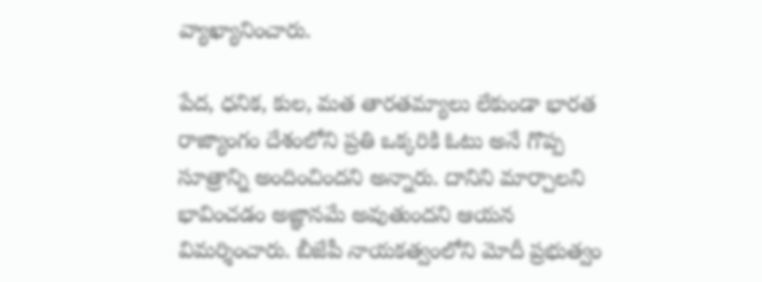వ్యాఖ్యానించారు.

పేద, ధనిక, కుల, మత తారతమ్యాలు లేకుండా భారత రాజ్యాంగం దేశంలోని ప్రతి ఒక్కరికి ఓటు అనే గొప్ప సూత్రాన్ని అందించిందని అన్నారు. దానిని మార్చాలని భావించడం అజ్ఞానమే అవుతుందని ఆయన విమర్శించారు. బీజేపీ నాయకత్వంలోని మోదీ ప్రభుత్వం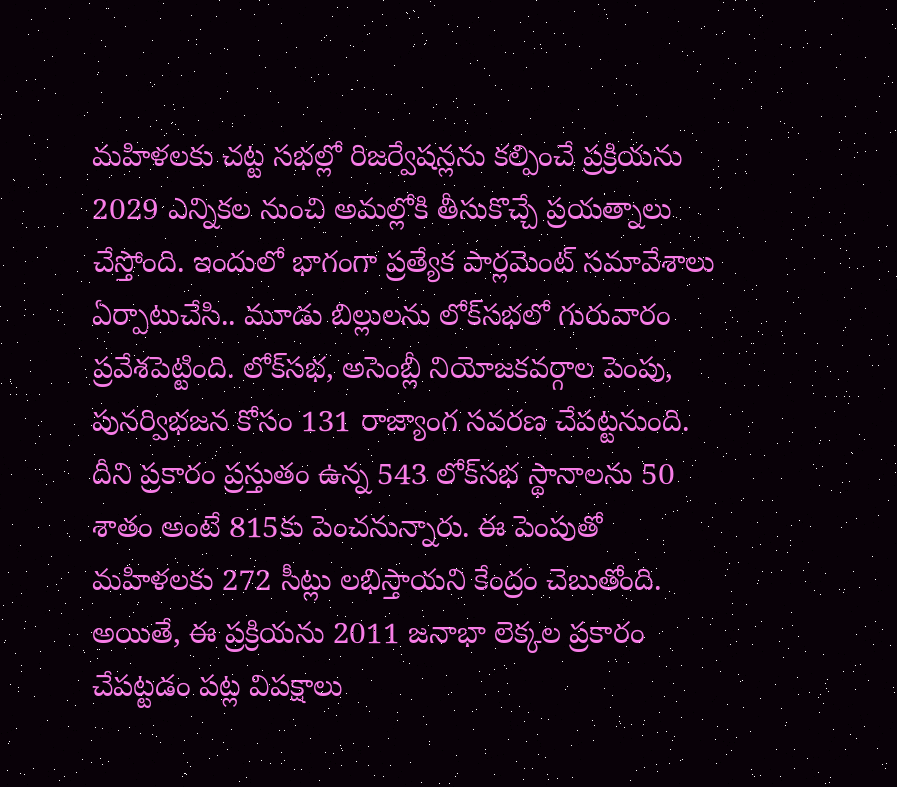మహిళలకు చట్ట సభల్లో రిజర్వేషన్లను కల్పించే ప్రక్రియను 2029 ఎన్నికల నుంచి అమల్లోకి తీసుకొచ్చే ప్రయత్నాలు చేస్తోంది. ఇందులో భాగంగా ప్రత్యేక పార్లమెంట్ సమావేశాలు ఏర్పాటుచేసి.. మూడు బిల్లులను లోక్‌సభలో గురువారం ప్రవేశపెట్టింది. లోక్‌సభ, అసెంబ్లీ నియోజకవర్గాల పెంపు, పునర్విభజన కోసం 131 రాజ్యాంగ సవరణ చేపట్టనుంది. దీని ప్రకారం ప్రస్తుతం ఉన్న 543 లోక్‌సభ స్థానాలను 50 శాతం అంటే 815కు పెంచనున్నారు. ఈ పెంపుతో మహిళలకు 272 సీట్లు లభిస్తాయని కేంద్రం చెబుతోంది. అయితే, ఈ ప్రక్రియను 2011 జనాభా లెక్కల ప్రకారం చేపట్టడం పట్ల విపక్షాలు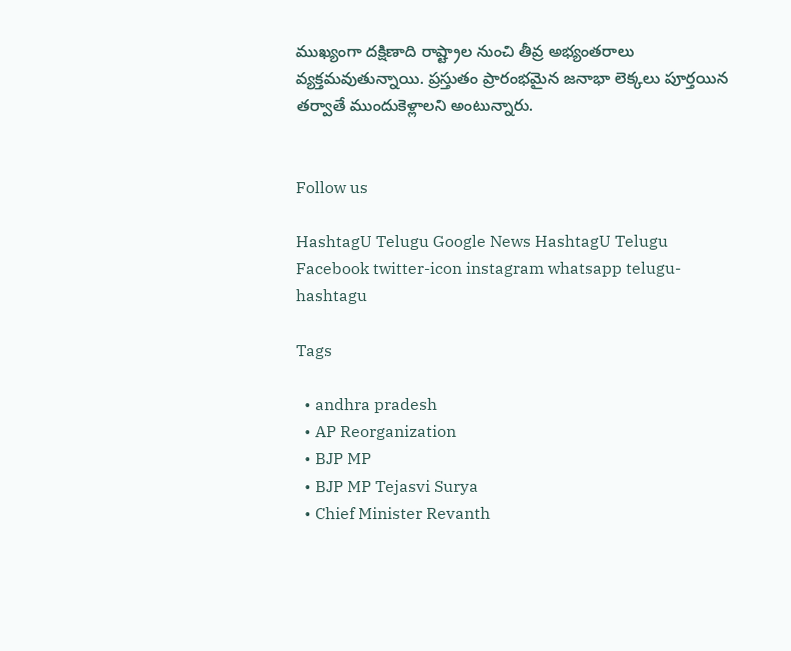ముఖ్యంగా దక్షిణాది రాష్ట్రాల నుంచి తీవ్ర అభ్యంతరాలు వ్యక్తమవుతున్నాయి. ప్రస్తుతం ప్రారంభమైన జనాభా లెక్కలు పూర్తయిన తర్వాతే ముందుకెళ్లాలని అంటున్నారు.


Follow us

HashtagU Telugu Google News HashtagU Telugu Facebook twitter-icon instagram whatsapp telugu-hashtagu

Tags

  • andhra pradesh
  • AP Reorganization
  • BJP MP
  • BJP MP Tejasvi Surya
  • Chief Minister Revanth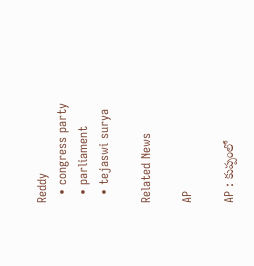Reddy
  • congress party
  • parliament
  • tejaswi surya

Related News

AP

AP : కుప్పంలో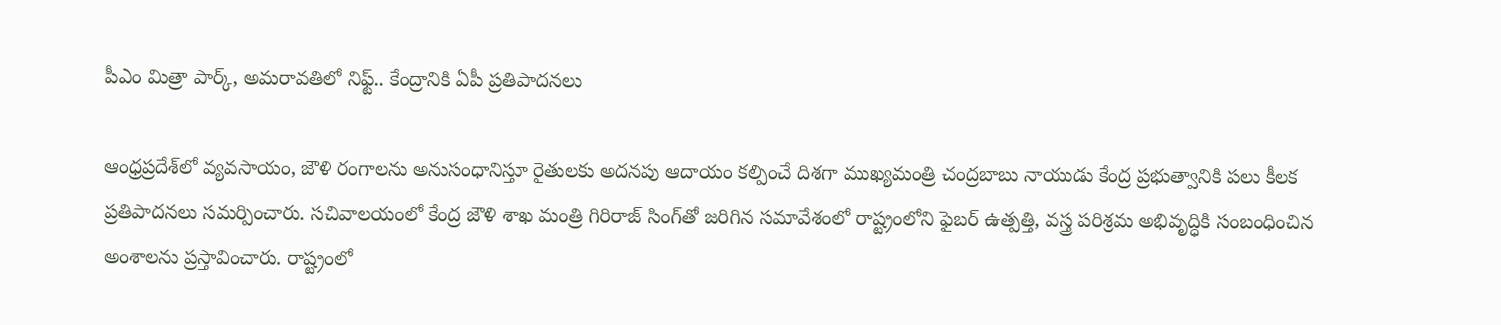పీఎం మిత్రా పార్క్, అమరావతిలో నిఫ్ట్.. కేంద్రానికి ఏపీ ప్రతిపాదనలు

ఆంధ్రప్రదేశ్‌లో వ్యవసాయం, జౌళి రంగాలను అనుసంధానిస్తూ రైతులకు అదనపు ఆదాయం కల్పించే దిశగా ముఖ్యమంత్రి చంద్రబాబు నాయుడు కేంద్ర ప్రభుత్వానికి పలు కీలక ప్రతిపాదనలు సమర్పించారు. సచివాలయంలో కేంద్ర జౌళి శాఖ మంత్రి గిరిరాజ్ సింగ్‌తో జరిగిన సమావేశంలో రాష్ట్రంలోని ఫైబర్ ఉత్పత్తి, వస్త్ర పరిశ్రమ అభివృద్ధికి సంబంధించిన అంశాలను ప్రస్తావించారు. రాష్ట్రంలో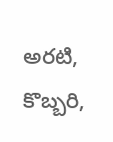అరటి, కొబ్బరి,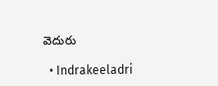వెదురు

  • Indrakeeladri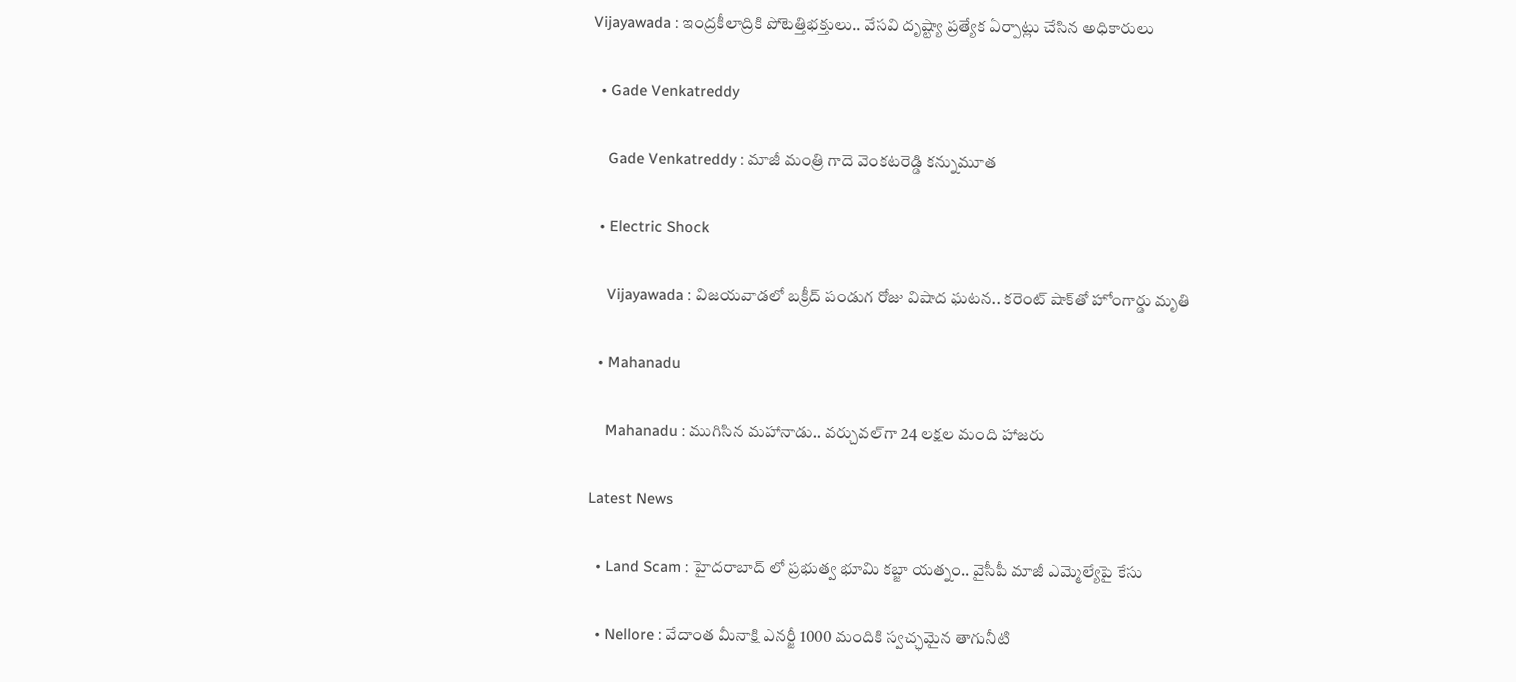Vijayawada : ఇంద్రకీలాద్రికి పోటెత్తిభ‌క్తులు.. వేసవి దృష్ట్యా ప్ర‌త్యేక ఏర్పాట్లు చేసిన అధికారులు

  • Gade Venkatreddy

    Gade Venkatreddy : మాజీ మంత్రి గాదె వెంకటరెడ్డి కన్నుమూత

  • Electric Shock

    Vijayawada : విజయవాడలో బక్రీద్ పండుగ రోజు విషాద ఘటన.. కరెంట్ షాక్‌తో హోంగార్డు మృతి

  • Mahanadu

    Mahanadu : ముగిసిన మ‌హానాడు.. వ‌ర్చువ‌ల్‌గా 24 ల‌క్ష‌ల మంది హాజ‌రు

Latest News

  • Land Scam : హైదరాబాద్ లో ప్రభుత్వ భూమి కబ్జా యత్నం.. వైసీపీ మాజీ ఎమ్మెల్యేపై కేసు

  • Nellore : వేదాంత మీనాక్షి ఎనర్జీ 1000 మందికి స్వచ్ఛమైన తాగునీటి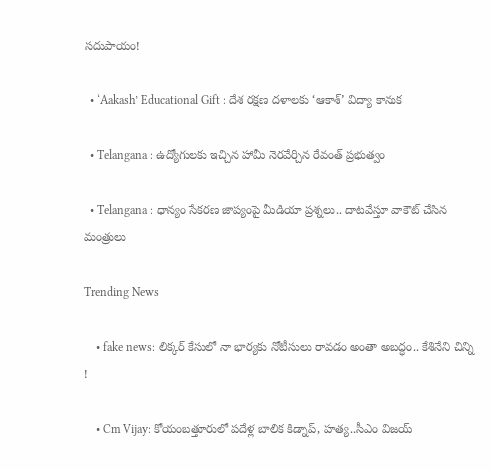సదుపాయం!

  • ‘Aakash’ Educational Gift : దేశ రక్షణ దళాలకు ‘ఆకాశ్’ విద్యా కానుక

  • Telangana : ఉద్యోగులకు ఇచ్చిన హామీ నెరవేర్చిన రేవంత్ ప్రభుత్వం

  • Telangana : ధాన్యం సేకరణ జాప్యంపై మీడియా ప్రశ్నలు.. దాట‌వేస్తూ వాకౌట్ చేసిన మంత్రులు

Trending News

    • fake news: లిక్కర్ కేసులో నా భార్యకు నోటీసులు రావడం అంతా అబద్ధం.. కేశినేని చిన్ని !

    • Cm Vijay: కోయంబత్తూరులో పదేళ్ల బాలిక కిడ్నాప్, హత్య..సీఎం విజయ్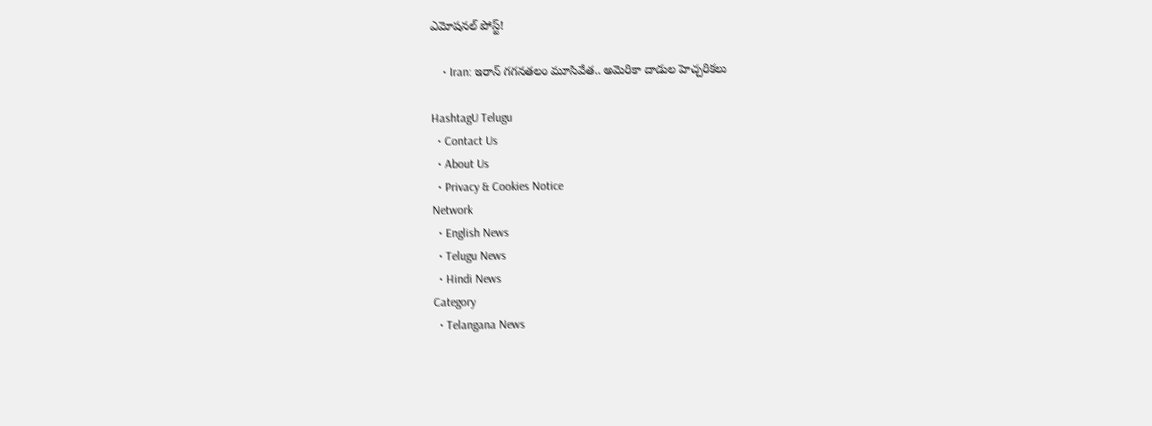ఎమోషనల్ పోస్ట్!

    • Iran: ఇరాన్‌ గగనతలం మూసివేత.. అమెరికా దాడుల హెచ్చరికలు

HashtagU Telugu
  • Contact Us
  • About Us
  • Privacy & Cookies Notice
Network
  • English News
  • Telugu News
  • Hindi News
Category
  • Telangana News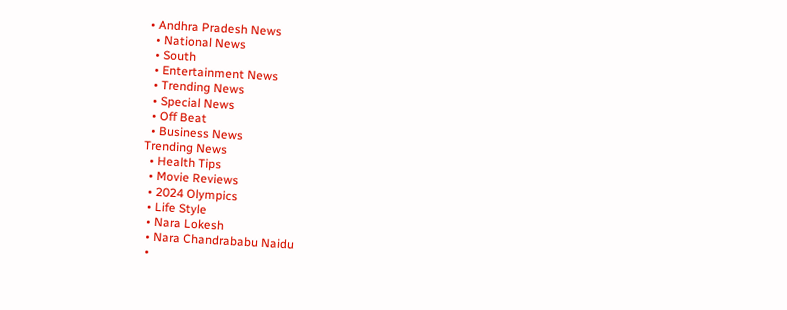• Andhra Pradesh News
  • National News
  • South
  • Entertainment News
  • Trending News
  • Special News
  • Off Beat
  • Business News
Trending News
  • Health Tips
  • Movie Reviews
  • 2024 Olympics
  • Life Style
  • Nara Lokesh
  • Nara Chandrababu Naidu
  •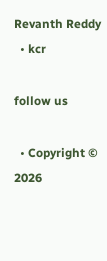Revanth Reddy
  • kcr

follow us

  • Copyright © 2026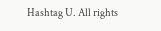Hashtag U. All rights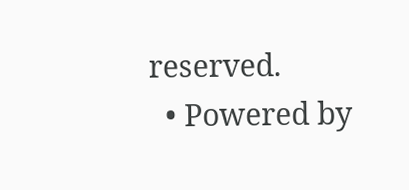reserved.
  • Powered by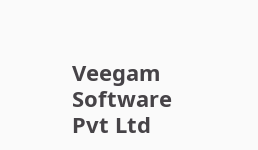Veegam Software Pvt Ltd